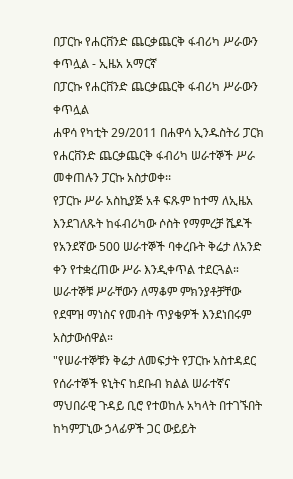በፓርኩ የሐርቨንድ ጨርቃጨርቅ ፋብሪካ ሥራውን ቀጥሏል - ኢዜአ አማርኛ
በፓርኩ የሐርቨንድ ጨርቃጨርቅ ፋብሪካ ሥራውን ቀጥሏል
ሐዋሳ የካቲት 29/2011 በሐዋሳ ኢንዱስትሪ ፓርክ የሐርቨንድ ጨርቃጨርቅ ፋብሪካ ሠራተኞች ሥራ መቀጠሉን ፓርኩ አስታወቀ፡፡
የፓርኩ ሥራ አስኪያጅ አቶ ፍጹም ከተማ ለኢዜአ እንደገለጹት ከፋብሪካው ሶስት የማምረቻ ሼዶች የአንደኛው 500 ሠራተኞች ባቀረቡት ቅሬታ ለአንድ ቀን የተቋረጠው ሥራ እንዲቀጥል ተደርጓል።
ሠራተኞቹ ሥራቸውን ለማቆም ምክንያቶቻቸው የደሞዝ ማነስና የመብት ጥያቄዎች እንደነበሩም አስታውሰዋል።
"የሠራተኞቹን ቅሬታ ለመፍታት የፓርኩ አስተዳደር የሰራተኞች ዩኒትና ከደቡብ ክልል ሠራተኛና ማህበራዊ ጉዳይ ቢሮ የተወከሉ አካላት በተገኙበት ከካምፓኒው ኃላፊዎች ጋር ውይይት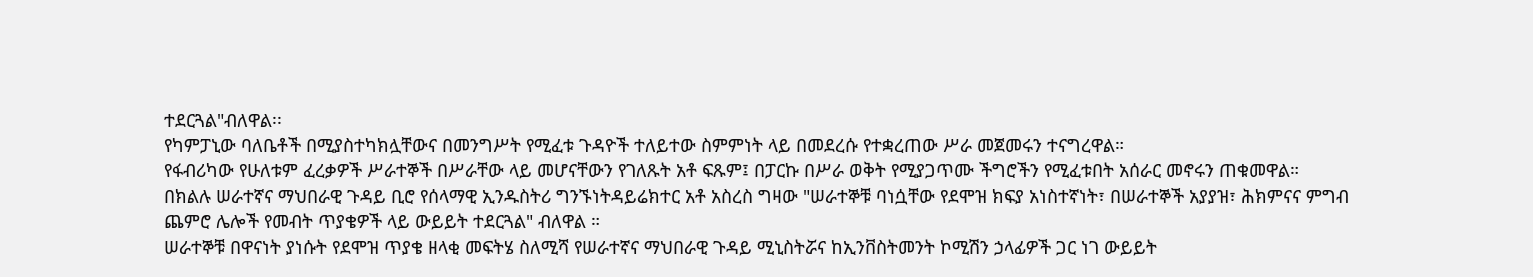ተደርጓል"ብለዋል፡፡
የካምፓኒው ባለቤቶች በሚያስተካክሏቸውና በመንግሥት የሚፈቱ ጉዳዮች ተለይተው ስምምነት ላይ በመደረሱ የተቋረጠው ሥራ መጀመሩን ተናግረዋል።
የፋብሪካው የሁለቱም ፈረቃዎች ሥራተኞች በሥራቸው ላይ መሆናቸውን የገለጹት አቶ ፍጹም፤ በፓርኩ በሥራ ወቅት የሚያጋጥሙ ችግሮችን የሚፈቱበት አሰራር መኖሩን ጠቁመዋል።
በክልሉ ሠራተኛና ማህበራዊ ጉዳይ ቢሮ የሰላማዊ ኢንዱስትሪ ግንኙነትዳይሬክተር አቶ አስረስ ግዛው "ሠራተኞቹ ባነሷቸው የደሞዝ ክፍያ አነስተኛነት፣ በሠራተኞች አያያዝ፣ ሕክምናና ምግብ ጨምሮ ሌሎች የመብት ጥያቄዎች ላይ ውይይት ተደርጓል" ብለዋል ።
ሠራተኞቹ በዋናነት ያነሱት የደሞዝ ጥያቄ ዘላቂ መፍትሄ ስለሚሻ የሠራተኛና ማህበራዊ ጉዳይ ሚኒስትሯና ከኢንቨስትመንት ኮሚሽን ኃላፊዎች ጋር ነገ ውይይት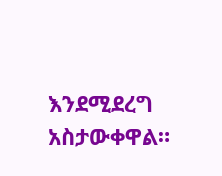እንደሚደረግ አስታውቀዋል።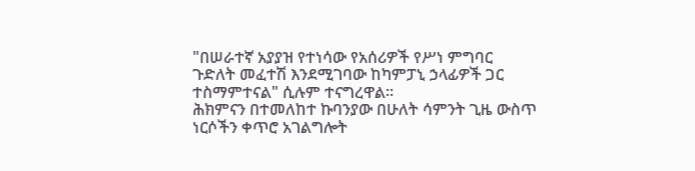"በሠራተኛ አያያዝ የተነሳው የአሰሪዎች የሥነ ምግባር ጉድለት መፈተሽ እንደሚገባው ከካምፓኒ ኃላፊዎች ጋር ተስማምተናል" ሲሉም ተናግረዋል፡፡
ሕክምናን በተመለከተ ኩባንያው በሁለት ሳምንት ጊዜ ውስጥ ነርሶችን ቀጥሮ አገልግሎት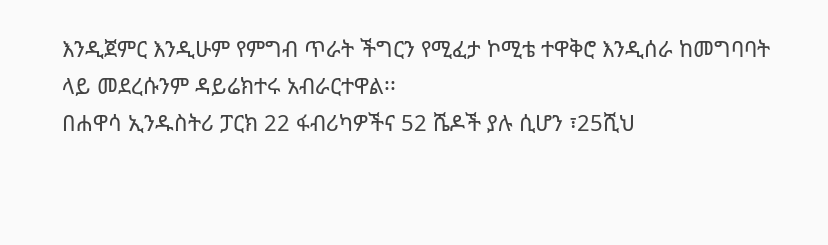እንዲጀምር እንዲሁም የምግብ ጥራት ችግርን የሚፈታ ኮሚቴ ተዋቅሮ እንዲሰራ ከመግባባት ላይ መደረሱንም ዳይሬክተሩ አብራርተዋል፡፡
በሐዋሳ ኢንዱስትሪ ፓርክ 22 ፋብሪካዎችና 52 ሼዶች ያሉ ሲሆን ፣25ሺህ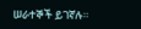ሠራተኞች ይገኛሉ።